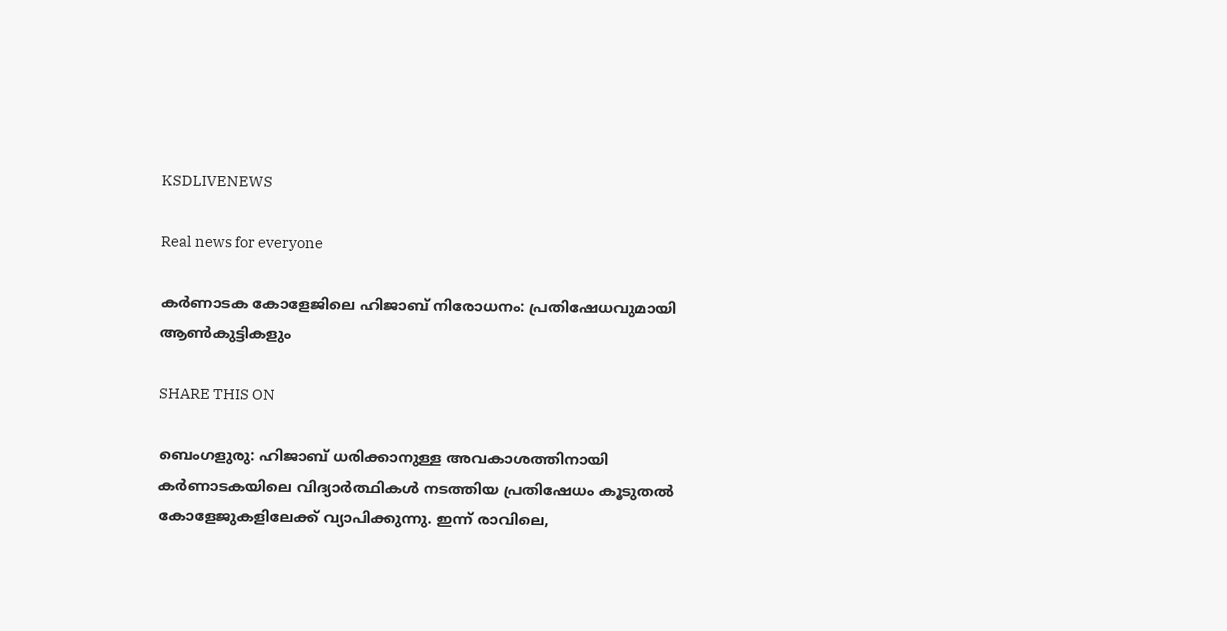KSDLIVENEWS

Real news for everyone

കര്‍ണാടക കോളേജിലെ ഹിജാബ് നിരോധനം: പ്രതിഷേധവുമായി ആണ്‍കുട്ടികളും

SHARE THIS ON

ബെംഗളുരു: ഹിജാബ് ധരിക്കാനുള്ള അവകാശത്തിനായി കര്‍ണാടകയിലെ വിദ്യാര്‍ത്ഥികള്‍ നടത്തിയ പ്രതിഷേധം കൂടുതല്‍ കോളേജുകളിലേക്ക് വ്യാപിക്കുന്നു. ഇന്ന് രാവിലെ,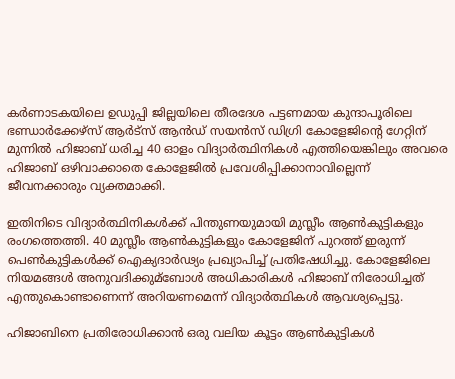കര്‍ണാടകയിലെ ഉഡുപ്പി ജില്ലയിലെ തീരദേശ പട്ടണമായ കുന്ദാപൂരിലെ ഭണ്ഡാര്‍ക്കേഴ്‌സ് ആര്‍ട്‌സ് ആന്‍ഡ് സയന്‍സ് ഡിഗ്രി കോളേജിന്റെ ഗേറ്റിന് മുന്നില്‍ ഹിജാബ് ധരിച്ച 40 ഓളം വിദ്യാര്‍ത്ഥിനികള്‍ എത്തിയെങ്കിലും അവരെ ഹിജാബ് ഒഴിവാക്കാതെ കോളേജില്‍ പ്രവേശിപ്പിക്കാനാവില്ലെന്ന് ജീവനക്കാരും വ്യക്തമാക്കി.

ഇതിനിടെ വിദ്യാ‍ര്‍ത്ഥിനികള്‍ക്ക് പിന്തുണയുമായി മുസ്ലീം ആണ്‍കുട്ടികളും രംഗത്തെത്തി. 40 മുസ്ലീം ആണ്‍കുട്ടികളും കോളേജിന് പുറത്ത് ഇരുന്ന് പെണ്‍കുട്ടികള്‍ക്ക് ഐക്യദാര്‍ഢ്യം പ്രഖ്യാപിച്ച്‌ പ്രതിഷേധിച്ചു. കോളേജിലെ നിയമങ്ങള്‍ അനുവദിക്കുമ്ബോള്‍ അധികാരികള്‍ ഹിജാബ് നിരോധിച്ചത് എന്തുകൊണ്ടാണെന്ന് അറിയണമെന്ന് വിദ്യാ‍‍ര്‍ത്ഥികള്‍ ആവശ്യപ്പെട്ടു.

ഹിജാബിനെ പ്രതിരോധിക്കാന്‍ ഒരു വലിയ കൂട്ടം ആണ്‍കുട്ടികള്‍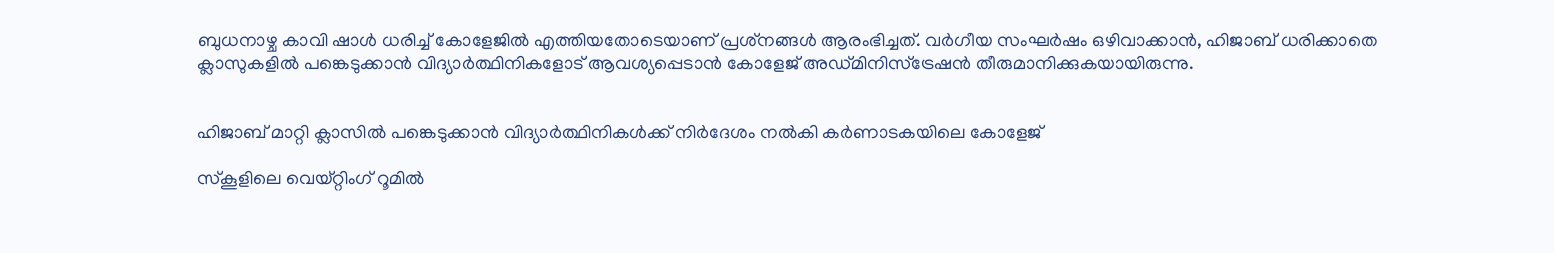ബുധനാഴ്ച കാവി ഷാള്‍ ധരിച്ച്‌ കോളേജില്‍ എത്തിയതോടെയാണ് പ്രശ്‌നങ്ങള്‍ ആരംഭിച്ചത്. വര്‍ഗീയ സംഘര്‍ഷം ഒഴിവാക്കാന്‍, ഹിജാബ് ധരിക്കാതെ ക്ലാസുകളില്‍ പങ്കെടുക്കാന്‍ വിദ്യാര്‍ത്ഥിനികളോട് ആവശ്യപ്പെടാന്‍ കോളേജ് അഡ്മിനിസ്ട്രേഷന്‍ തീരുമാനിക്കുകയായിരുന്നു.


ഹിജാബ് മാറ്റി ക്ലാസില്‍ പങ്കെടുക്കാന്‍ വിദ്യാര്‍ത്ഥിനികള്‍ക്ക് നിര്‍ദേശം നല്‍കി കര്‍ണാടകയിലെ കോളേജ്

സ്കൂളിലെ വെയ്റ്റിംഗ് റൂമില്‍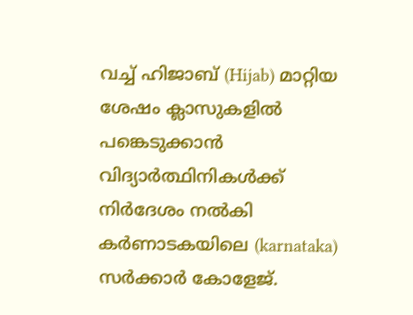വച്ച്‌ ഹിജാബ് (Hijab) മാറ്റിയ ശേഷം ക്ലാസുകളില്‍ പങ്കെടുക്കാന്‍ വിദ്യാര്‍ത്ഥിനികള്‍ക്ക് നിര്‍ദേശം നല്‍കി കര്‍ണാടകയിലെ (karnataka) സര്‍ക്കാര്‍ കോളേജ്.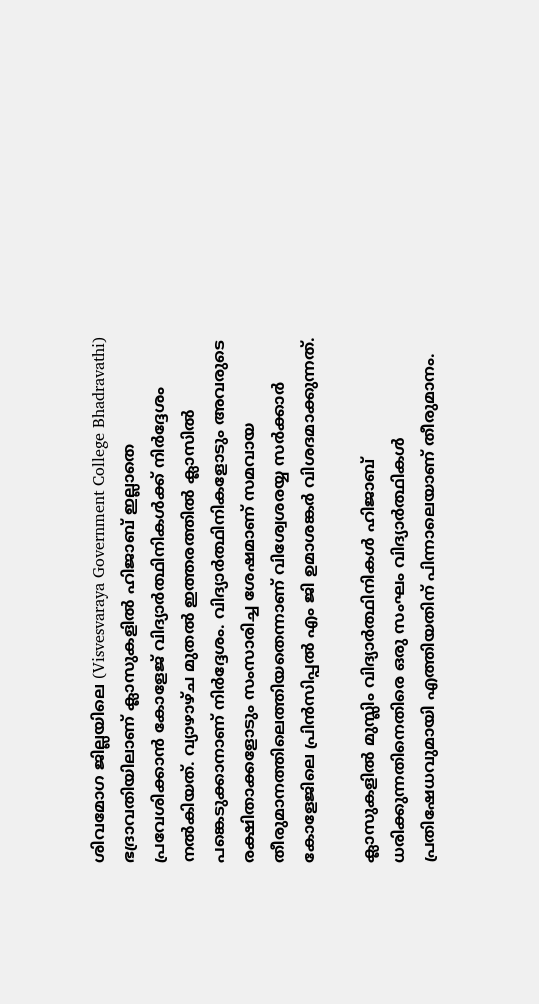ശിവമോഗ ജില്ലയിലെ (Visvesvaraya Government College Bhadravathi) ഭദ്രാവതിയിലാണ് ക്ലാസുകളില്‍ ഹിജാബ് ഇല്ലാതെ പ്രവേശിക്കാന്‍ കോളേജ് വിദ്യാര്‍ത്ഥിനികള്‍ക്ക് നിര്‍ദ്ദേശം നല്‍കിയത്. വ്യാഴാഴ്ച മുതല്‍ ഇത്തരത്തില്‍ ക്ലാസില്‍ പങ്കെടുക്കാനാണ് നിര്‍ദ്ദേശം. വിദ്യാര്‍ത്ഥിനികളോടും അവരുടെ രക്ഷിതാക്കളോടും സംസാരിച്ച ശേഷമാണ് സമവായ തീരുമാനത്തിലെത്തിയതെന്നാണ് വിശ്വേശരയ്യ സര്‍ക്കാര്‍ കോളേജിലെ പ്രിന്‍സിപ്പല്‍ എം ജി ഉമാശങ്കര്‍ വിശദമാക്കുന്നത്.

ക്ലാസുകളില്‍ മുസ്ലിം വിദ്യാര്‍ത്ഥിനികള്‍ ഹിജാബ് ധരിക്കുന്നതിനെതിരെ ഒരു സംഘം വിദ്യാര്‍ത്ഥികള്‍ പ്രതിഷേധവുമായി എത്തിയതിന് പിന്നാലെയാണ് തീരുമാനം.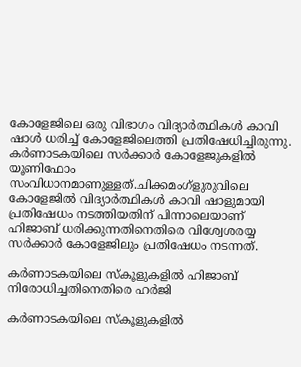കോളേജിലെ ഒരു വിഭാഗം വിദ്യാര്‍ത്ഥികള്‍ കാവി ഷാള്‍ ധരിച്ച്‌ കോളേജിലെത്തി പ്രതിഷേധിച്ചിരുന്നു. കര്‍ണാടകയിലെ സര്‍ക്കാര്‍ കോളേജുകളില്‍ യൂണിഫോം സംവിധാനമാണുള്ളത്.ചിക്കമംഗ്ളുരുവിലെ കോളേജില്‍ വിദ്യാര്‍ത്ഥികള്‍ കാവി ഷാളുമായി പ്രതിഷേധം നടത്തിയതിന് പിന്നാലെയാണ് ഹിജാബ് ധരിക്കുന്നതിനെതിരെ വിശ്വേശരയ്യ സര്‍ക്കാര്‍ കോളേജിലും പ്രതിഷേധം നടന്നത്.

കര്‍ണാടകയിലെ സ്കൂളുകളില്‍ ഹിജാബ് നിരോധിച്ചതിനെതിരെ ഹര്‍ജി

കര്‍ണാടകയിലെ സ്കൂളുകളില്‍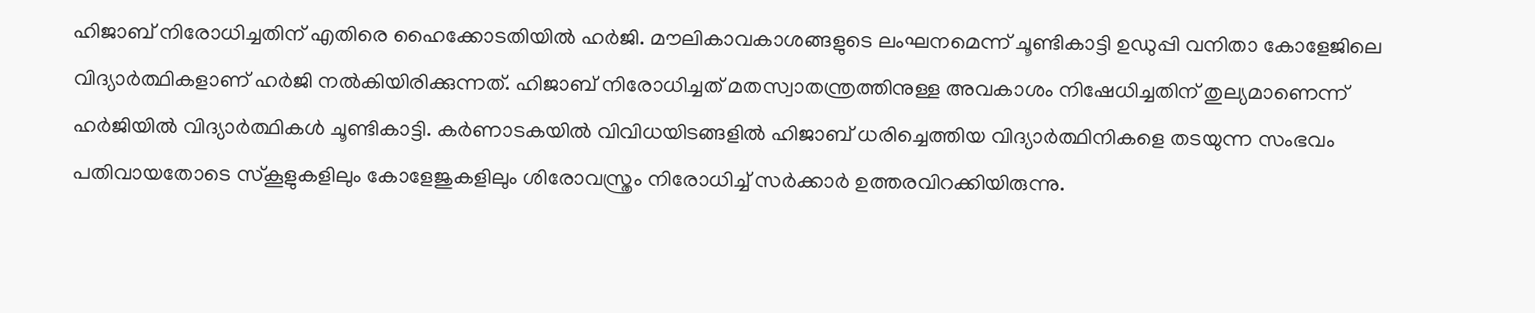ഹിജാബ് നിരോധിച്ചതിന് എതിരെ ഹൈക്കോടതിയില്‍ ഹര്‍ജി. മൗലികാവകാശങ്ങളുടെ ലംഘനമെന്ന് ചൂണ്ടികാട്ടി ഉഡുപ്പി വനിതാ കോളേജിലെ വിദ്യാര്‍ത്ഥികളാണ് ഹര്‍ജി നല്‍കിയിരിക്കുന്നത്. ഹിജാബ് നിരോധിച്ചത് മതസ്വാതന്ത്രത്തിനുള്ള അവകാശം നിഷേധിച്ചതിന് തുല്യമാണെന്ന് ഹര്‍ജിയില്‍ വിദ്യാര്‍ത്ഥികള്‍ ചൂണ്ടികാട്ടി. കര്‍ണാടകയില്‍ വിവിധയിടങ്ങളില്‍ ഹിജാബ് ധരിച്ചെത്തിയ വിദ്യാര്‍ത്ഥിനികളെ തടയുന്ന സംഭവം പതിവായതോടെ സ്കൂളുകളിലും കോളേജുകളിലും ശിരോവസ്ത്രം നിരോധിച്ച്‌ സര്‍ക്കാര്‍ ഉത്തരവിറക്കിയിരുന്നു.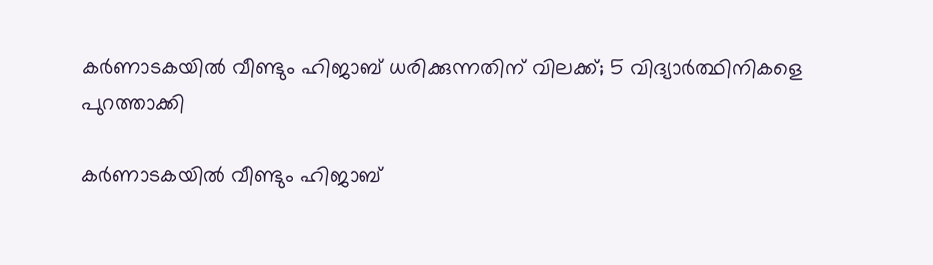കര്‍ണാടകയില്‍ വീണ്ടും ഹിജാബ് ധരിക്കുന്നതിന് വിലക്ക്; 5 വിദ്യാര്‍ത്ഥിനികളെ പുറത്താക്കി

കര്‍ണാടകയില്‍ വീണ്ടും ഹിജാബ്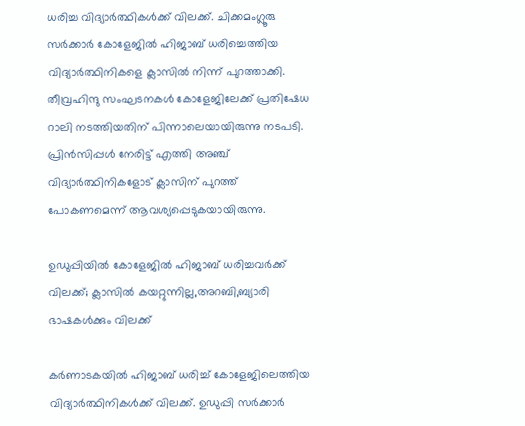ധരിച്ച വിദ്യാര്‍ത്ഥികള്‍ക്ക് വിലക്ക്. ചിക്കമംഗ്ലൂരു സര്‍ക്കാര്‍ കോളേജില്‍ ഹിജാബ് ധരിച്ചെത്തിയ വിദ്യാര്‍ത്ഥിനികളെ ക്ലാസില്‍ നിന്ന് പുറത്താക്കി. തീവ്രഹിന്ദു സംഘടനകള്‍ കോളേജിലേക്ക് പ്രതിഷേധ റാലി നടത്തിയതിന് പിന്നാലെയായിരുന്നു നടപടി. പ്രിന്‍സിപ്പള്‍ നേരിട്ട് എത്തി അഞ്ച് വിദ്യാര്‍ത്ഥിനികളോട് ക്ലാസിന് പുറത്ത് പോകണമെന്ന് ആവശ്യപ്പെടുകയായിരുന്നു.

ഉഡുപ്പിയില്‍ കോളേജില്‍ ഹിജാബ് ധരിച്ചവര്‍ക്ക് വിലക്ക്; ക്ലാസില്‍ കയറ്റുന്നില്ല,അറബി,ബ്യാരി ഭാഷകള്‍ക്കും വിലക്ക്

കര്‍ണാടകയില്‍ ഹിജാബ് ധരിച്ച്‌ കോളേജിലെത്തിയ വിദ്യാര്‍ത്ഥിനികള്‍ക്ക് വിലക്ക്. ഉഡുപ്പി സര്‍ക്കാര്‍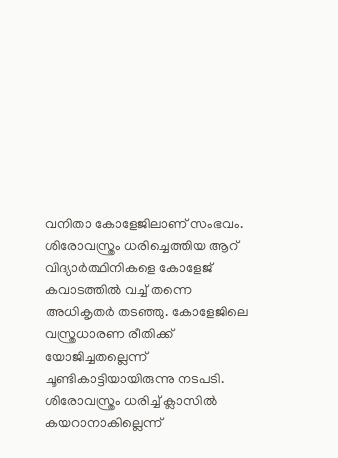വനിതാ കോളേജിലാണ് സംഭവം. ശിരോവസ്ത്രം ധരിച്ചെത്തിയ ആറ് വിദ്യാര്‍ത്ഥിനികളെ കോളേജ് കവാടത്തില്‍ വച്ച്‌ തന്നെ അധികൃതര്‍ തടഞ്ഞു. കോളേജിലെ വസ്ത്രധാരണ രീതിക്ക് യോജിച്ചതല്ലെന്ന് ചൂണ്ടികാട്ടിയായിരുന്നു നടപടി. ശിരോവസ്ത്രം ധരിച്ച്‌ ക്ലാസില്‍ കയറാനാകില്ലെന്ന്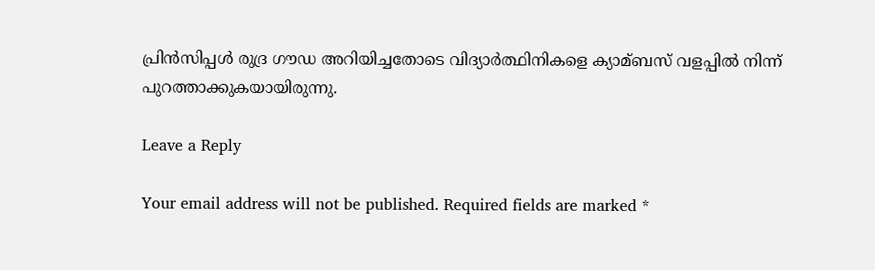പ്രിന്‍സിപ്പള്‍ രുദ്ര ഗൗഡ അറിയിച്ചതോടെ വിദ്യാര്‍ത്ഥിനികളെ ക്യാമ്ബസ് വളപ്പില്‍ നിന്ന് പുറത്താക്കുകയായിരുന്നു.

Leave a Reply

Your email address will not be published. Required fields are marked *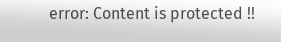error: Content is protected !!